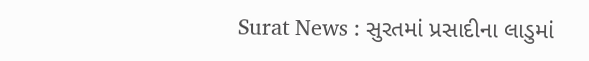Surat News : સુરતમાં પ્રસાદીના લાડુમાં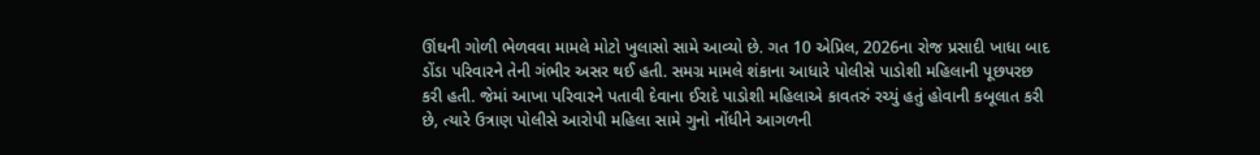ઊંઘની ગોળી ભેળવવા મામલે મોટો ખુલાસો સામે આવ્યો છે. ગત 10 એપ્રિલ, 2026ના રોજ પ્રસાદી ખાધા બાદ ડોંડા પરિવારને તેની ગંભીર અસર થઈ હતી. સમગ્ર મામલે શંકાના આધારે પોલીસે પાડોશી મહિલાની પૂછપરછ કરી હતી. જેમાં આખા પરિવારને પતાવી દેવાના ઈરાદે પાડોશી મહિલાએ કાવતરું રચ્યું હતું હોવાની કબૂલાત કરી છે, ત્યારે ઉત્રાણ પોલીસે આરોપી મહિલા સામે ગુનો નોંધીને આગળની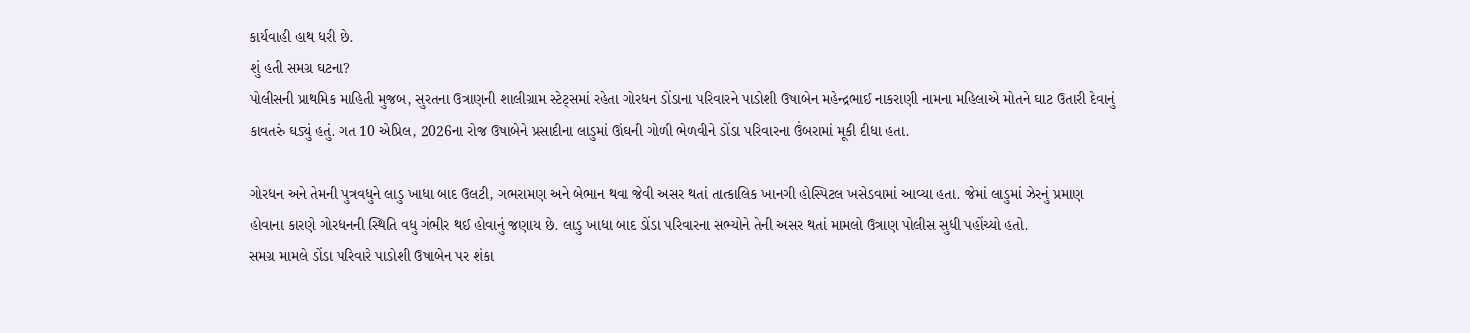કાર્યવાહી હાથ ધરી છે.
શું હતી સમગ્ર ઘટના?
પોલીસની પ્રાથમિક માહિતી મુજબ, સુરતના ઉત્રાણની શાલીગ્રામ સ્ટેટ્સમાં રહેતા ગોરધન ડોંડાના પરિવારને પાડોશી ઉષાબેન મહેન્દ્રભાઈ નાકરાણી નામના મહિલાએ મોતને ઘાટ ઉતારી દેવાનું કાવતરું ઘડ્યું હતું. ગત 10 એપ્રિલ, 2026ના રોજ ઉષાબેને પ્રસાદીના લાડુમાં ઊંઘની ગોળી ભેળવીને ડોંડા પરિવારના ઉંબરામાં મૂકી દીધા હતા.

ગોરધન અને તેમની પુત્રવધુને લાડુ ખાધા બાદ ઉલટી, ગભરામણ અને બેભાન થવા જેવી અસર થતાં તાત્કાલિક ખાનગી હોસ્પિટલ ખસેડવામાં આવ્યા હતા. જેમાં લાડુમાં ઝેરનું પ્રમાણ હોવાના કારણે ગોરધનની સ્થિતિ વધુ ગંભીર થઈ હોવાનું જણાય છે. લાડુ ખાધા બાદ ડોંડા પરિવારના સભ્યોને તેની અસર થતાં મામલો ઉત્રાણ પોલીસ સુધી પહોંચ્યો હતો.
સમગ્ર મામલે ડોંડા પરિવારે પાડોશી ઉષાબેન પર શંકા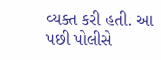વ્યક્ત કરી હતી. આ પછી પોલીસે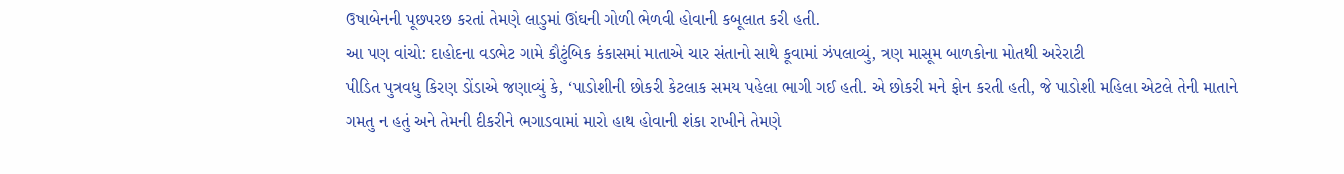ઉષાબેનની પૂછપરછ કરતાં તેમણે લાડુમાં ઊંઘની ગોળી ભેળવી હોવાની કબૂલાત કરી હતી.
આ પણ વાંચો: દાહોદના વડભેટ ગામે કૌટુંબિક કંકાસમાં માતાએ ચાર સંતાનો સાથે કૂવામાં ઝંપલાવ્યું, ત્રણ માસૂમ બાળકોના મોતથી અરેરાટી
પીડિત પુત્રવધુ કિરણ ડોંડાએ જણાવ્યું કે, ‘પાડોશીની છોકરી કેટલાક સમય પહેલા ભાગી ગઈ હતી. એ છોકરી મને ફોન કરતી હતી, જે પાડોશી મહિલા એટલે તેની માતાને ગમતુ ન હતું અને તેમની દીકરીને ભગાડવામાં મારો હાથ હોવાની શંકા રાખીને તેમણે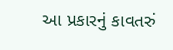આ પ્રકારનું કાવતરું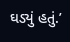ઘડ્યું હતું.’